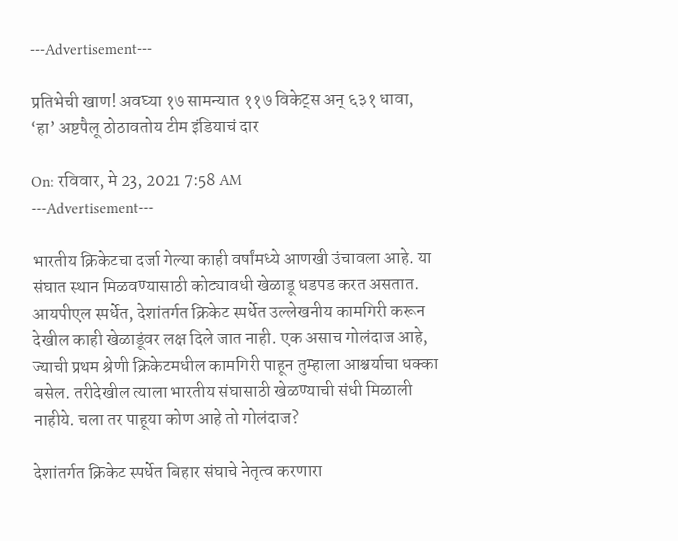---Advertisement---

प्रतिभेची खाण! अवघ्या १७ सामन्यात ११७ विकेट्स अन् ६३१ धावा, ‘हा’ अष्टपैलू ठोठावतोय टीम इंडियाचं दार

On: रविवार, मे 23, 2021 7:58 AM
---Advertisement---

भारतीय क्रिकेटचा दर्जा गेल्या काही वर्षांमध्ये आणखी उंचावला आहे. या संघात स्थान मिळवण्यासाठी कोट्यावधी खेळाडू धडपड करत असतात. आयपीएल स्पर्धेत, देशांतर्गत क्रिकेट स्पर्धेत उल्लेखनीय कामगिरी करून देखील काही खेळाडूंवर लक्ष दिले जात नाही. एक असाच गोलंदाज आहे, ज्याची प्रथम श्रेणी क्रिकेटमधील कामगिरी पाहून तुम्हाला आश्चर्याचा धक्का बसेल. तरीदेखील त्याला भारतीय संघासाठी खेळण्याची संधी मिळाली नाहीये. चला तर पाहूया कोण आहे तो गोलंदाज?

देशांतर्गत क्रिकेट स्पर्धेत बिहार संघाचे नेतृत्व करणारा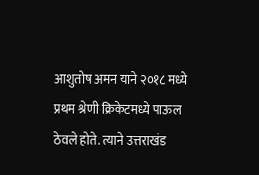आशुतोष अमन याने २०१८ मध्ये प्रथम श्रेणी क्रिकेटमध्ये पाऊल ठेवले होते. त्याने उत्तराखंड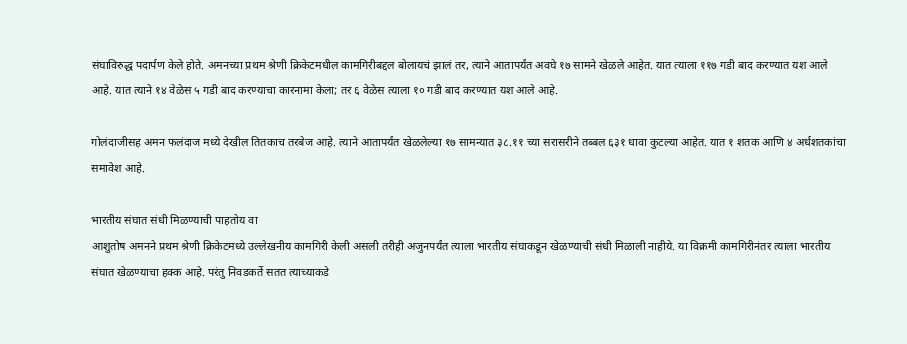संघाविरुद्ध पदार्पण केले होते. अमनच्या प्रथम श्रेणी क्रिकेटमधील कामगिरीबद्दल बोलायचं झालं तर, त्याने आतापर्यंत अवघे १७ सामने खेळले आहेत. यात त्याला ११७ गडी बाद करण्यात यश आले आहे. यात त्याने १४ वेळेस ५ गडी बाद करण्याचा कारनामा केला; तर ६ वेळेस त्याला १० गडी बाद करण्यात यश आले आहे.

गोलंदाजीसह अमन फलंदाज मध्ये देखील तितकाच तरबेज आहे. त्याने आतापर्यंत खेळलेल्या १७ सामन्यात ३८.११ च्या सरासरीने तब्बल ६३१ धावा कुटल्या आहेत. यात १ शतक आणि ४ अर्धशतकांचा समावेश आहे.

भारतीय संघात संधी मिळण्याची पाहतोय वा
आशुतोष अमनने प्रथम श्रेणी क्रिकेटमध्ये उल्लेखनीय कामगिरी केली असली तरीही अजुनपर्यंत त्याला भारतीय संघाकडून खेळण्याची संधी मिळाली नाहीये. या विक्रमी कामगिरीनंतर त्याला भारतीय संघात खेळण्याचा हक्क आहे. परंतु निवडकर्ते सतत त्याच्याकडे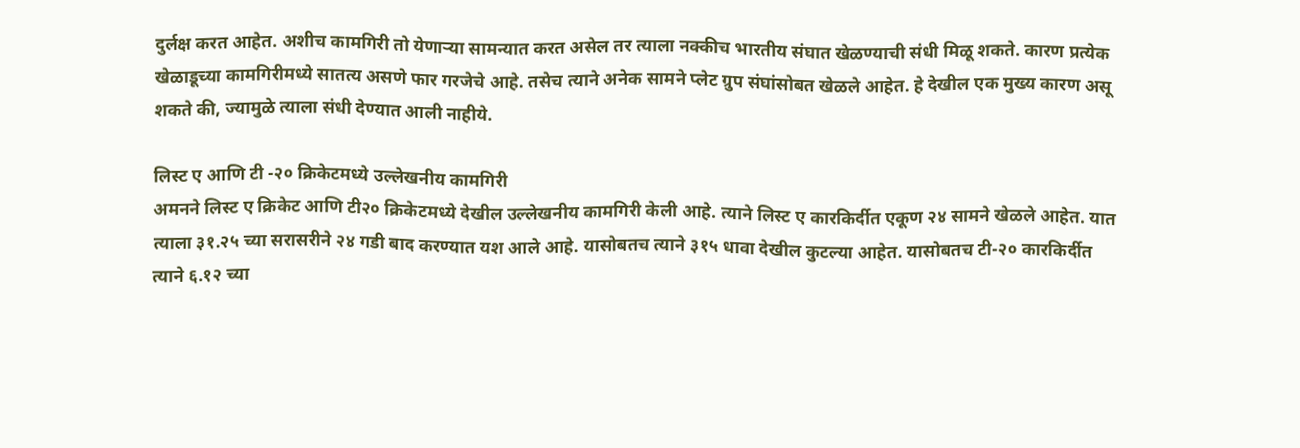दुर्लक्ष करत आहेत. अशीच कामगिरी तो येणाऱ्या सामन्यात करत असेल तर त्याला नक्कीच भारतीय संघात खेळण्याची संधी मिळू शकते. कारण प्रत्येक खेळाडूच्या कामगिरीमध्ये सातत्य असणे फार गरजेचे आहे. तसेच त्याने अनेक सामने प्लेट ग्रुप संघांसोबत खेळले आहेत. हे देखील एक मुख्य कारण असू शकते की, ज्यामुळे त्याला संधी देण्यात आली नाहीये.

लिस्ट ए आणि टी -२० क्रिकेटमध्ये उल्लेखनीय कामगिरी
अमनने लिस्ट ए क्रिकेट आणि टी२० क्रिकेटमध्ये देखील उल्लेखनीय कामगिरी केली आहे. त्याने लिस्ट ए कारकिर्दीत एकूण २४ सामने खेळले आहेत. यात त्याला ३१.२५ च्या सरासरीने २४ गडी बाद करण्यात यश आले आहे. यासोबतच त्याने ३१५ धावा देखील कुटल्या आहेत. यासोबतच टी-२० कारकिर्दीत त्याने ६.१२ च्या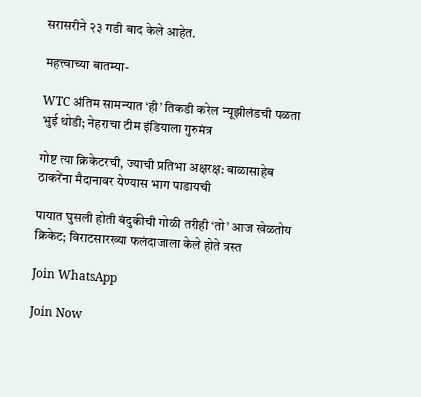सरासरीने २३ गडी बाद केले आहेत.

महत्त्वाच्या बातम्या-

WTC अंतिम सामन्यात ‘ही’ तिकडी करेल न्यूझीलंडची पळता भुई थोडी; नेहराचा टीम इंडियाला गुरुमंत्र

गोष्ट त्या क्रिकेटरची, ज्याची प्रतिभा अक्षरक्ष: बाळासाहेब ठाकरेंना मैदानावर येण्यास भाग पाडायची

पायात घुसली होती बंदुकीची गोळी तरीही ‘तो’ आज खेळतोय क्रिकेट; विराटसारख्या फलंदाजाला केले होते त्रस्त

Join WhatsApp

Join Now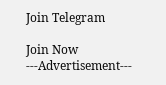Join Telegram

Join Now
---Advertisement---